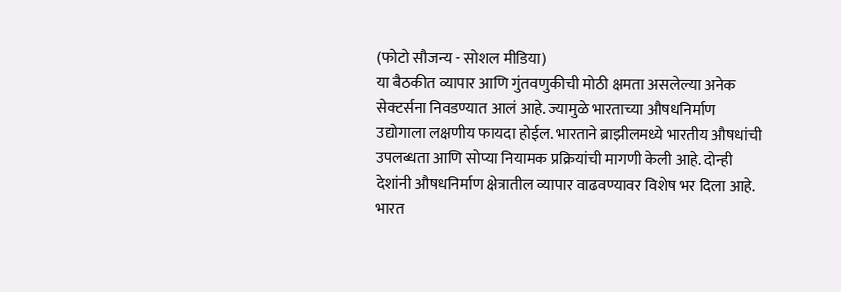(फोटो सौजन्य - सोशल मीडिया)
या बैठकीत व्यापार आणि गुंतवणुकीची मोठी क्षमता असलेल्या अनेक सेक्टर्सना निवडण्यात आलं आहे. ज्यामुळे भारताच्या औषधनिर्माण उद्योगाला लक्षणीय फायदा होईल. भारताने ब्राझीलमध्ये भारतीय औषधांची उपलब्धता आणि सोप्या नियामक प्रक्रियांची मागणी केली आहे. दोन्ही देशांनी औषधनिर्माण क्षेत्रातील व्यापार वाढवण्यावर विशेष भर दिला आहे.
भारत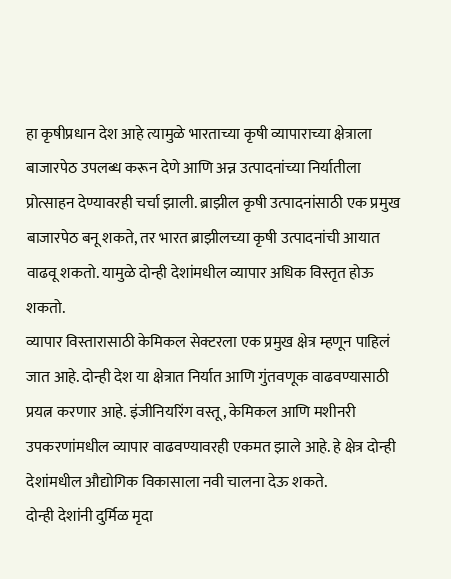हा कृषीप्रधान देश आहे त्यामुळे भारताच्या कृषी व्यापाराच्या क्षेत्राला बाजारपेठ उपलब्ध करून देणे आणि अन्न उत्पादनांच्या निर्यातीला प्रोत्साहन देण्यावरही चर्चा झाली. ब्राझील कृषी उत्पादनांसाठी एक प्रमुख बाजारपेठ बनू शकते, तर भारत ब्राझीलच्या कृषी उत्पादनांची आयात वाढवू शकतो. यामुळे दोन्ही देशांमधील व्यापार अधिक विस्तृत होऊ शकतो.
व्यापार विस्तारासाठी केमिकल सेक्टरला एक प्रमुख क्षेत्र म्हणून पाहिलं जात आहे. दोन्ही देश या क्षेत्रात निर्यात आणि गुंतवणूक वाढवण्यासाठी प्रयत्न करणार आहे. इंजीनियरिंग वस्तू, केमिकल आणि मशीनरी उपकरणांमधील व्यापार वाढवण्यावरही एकमत झाले आहे. हे क्षेत्र दोन्ही देशांमधील औद्योगिक विकासाला नवी चालना देऊ शकते.
दोन्ही देशांनी दुर्मिळ मृदा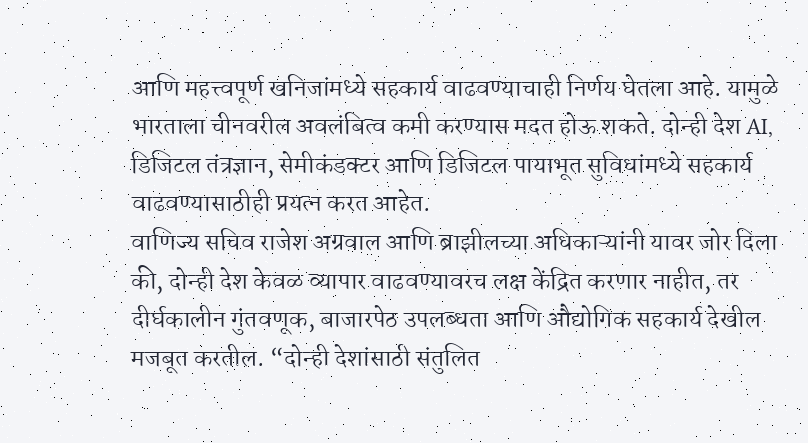आणि महत्त्वपूर्ण खनिजांमध्ये सहकार्य वाढवण्याचाही निर्णय घेतला आहे. यामुळे भारताला चीनवरील अवलंबित्व कमी करण्यास मदत होऊ शकते. दोन्ही देश AI, डिजिटल तंत्रज्ञान, सेमीकंडक्टर आणि डिजिटल पायाभूत सुविधांमध्ये सहकार्य वाढवण्यासाठीही प्रयत्न करत आहेत.
वाणिज्य सचिव राजेश अग्रवाल आणि ब्राझीलच्या अधिकाऱ्यांनी यावर जोर दिला की, दोन्ही देश केवळ व्यापार वाढवण्यावरच लक्ष केंद्रित करणार नाहीत, तर दीर्घकालीन गुंतवणूक, बाजारपेठ उपलब्धता आणि औद्योगिक सहकार्य देखील मजबूत करतील. “दोन्ही देशांसाठी संतुलित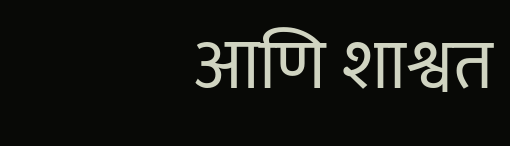आणि शाश्वत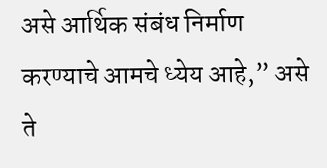असे आर्थिक संबंध निर्माण करण्याचे आमचे ध्येय आहे,” असे ते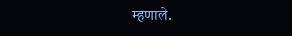म्हणाले.